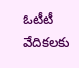ఓటీటీ వేదికలకు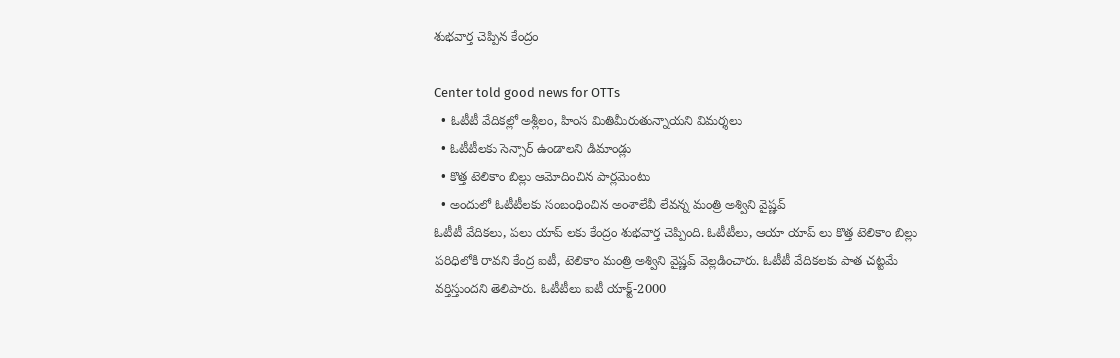శుభవార్త చెప్పిన కేంద్రం

Center told good news for OTTs
  • ఓటీటీ వేదికల్లో అశ్లీలం, హింస మితిమీరుతున్నాయని విమర్శలు
  • ఓటీటీలకు సెన్సార్ ఉండాలని డిమాండ్లు
  • కొత్త టెలికాం బిల్లు ఆమోదించిన పార్లమెంటు
  • అందులో ఓటీటీలకు సంబంధించిన అంశాలేవీ లేవన్న మంత్రి అశ్విని వైష్ణవ్
ఓటీటీ వేదికలు, పలు యాప్ లకు కేంద్రం శుభవార్త చెప్పింది. ఓటీటీలు, ఆయా యాప్ లు కొత్త టెలికాం బిల్లు పరిధిలోకి రావని కేంద్ర ఐటీ, టెలికాం మంత్రి అశ్విని వైష్ణవ్ వెల్లడించారు. ఓటీటీ వేదికలకు పాత చట్టమే వర్తిస్తుందని తెలిపారు. ఓటీటీలు ఐటీ యాక్ట్-2000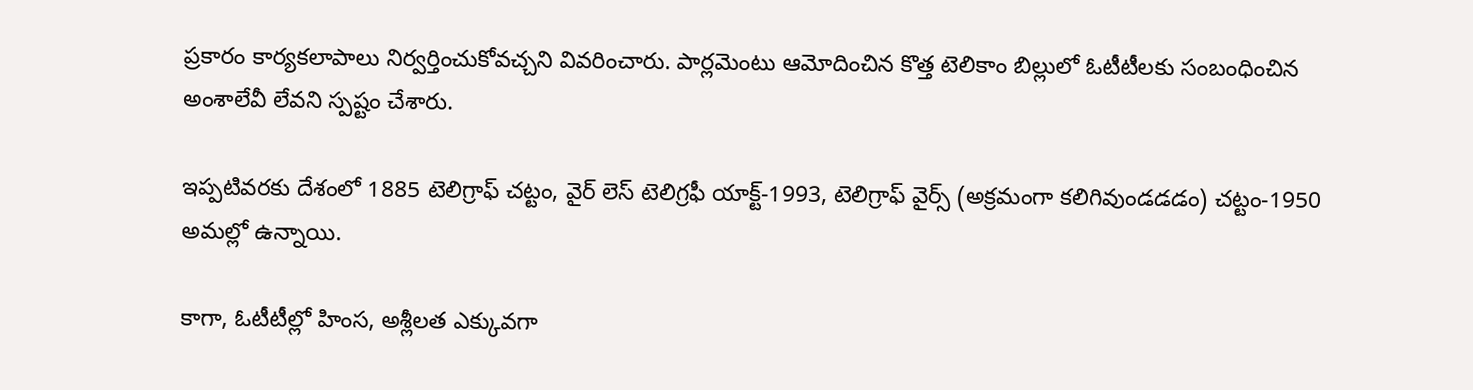ప్రకారం కార్యకలాపాలు నిర్వర్తించుకోవచ్చని వివరించారు. పార్లమెంటు ఆమోదించిన కొత్త టెలికాం బిల్లులో ఓటీటీలకు సంబంధించిన అంశాలేవీ లేవని స్పష్టం చేశారు.

ఇప్పటివరకు దేశంలో 1885 టెలిగ్రాఫ్ చట్టం, వైర్ లెస్ టెలిగ్రఫీ యాక్ట్-1993, టెలిగ్రాఫ్ వైర్స్ (అక్రమంగా కలిగివుండడడం) చట్టం-1950 అమల్లో ఉన్నాయి.

కాగా, ఓటీటీల్లో హింస, అశ్లీలత ఎక్కువగా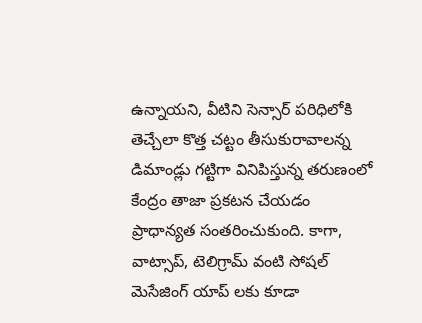ఉన్నాయని, వీటిని సెన్సార్ పరిధిలోకి తెచ్చేలా కొత్త చట్టం తీసుకురావాలన్న డిమాండ్లు గట్టిగా వినిపిస్తున్న తరుణంలో కేంద్రం తాజా ప్రకటన చేయడం ప్రాధాన్యత సంతరించుకుంది. కాగా, వాట్సాప్, టెలిగ్రామ్ వంటి సోషల్ మెసేజింగ్ యాప్ లకు కూడా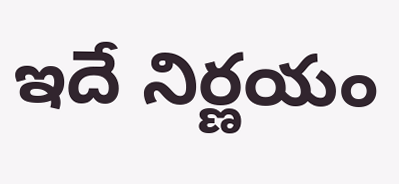ఇదే నిర్ణయం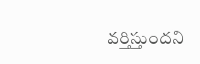వర్తిస్తుందని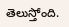తెలుస్తోంది.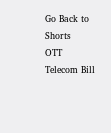Go Back to Shorts
OTT
Telecom Bill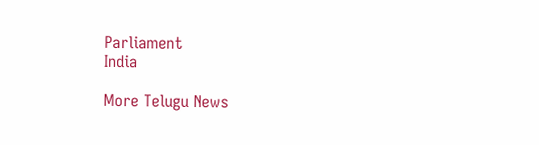Parliament
India

More Telugu News